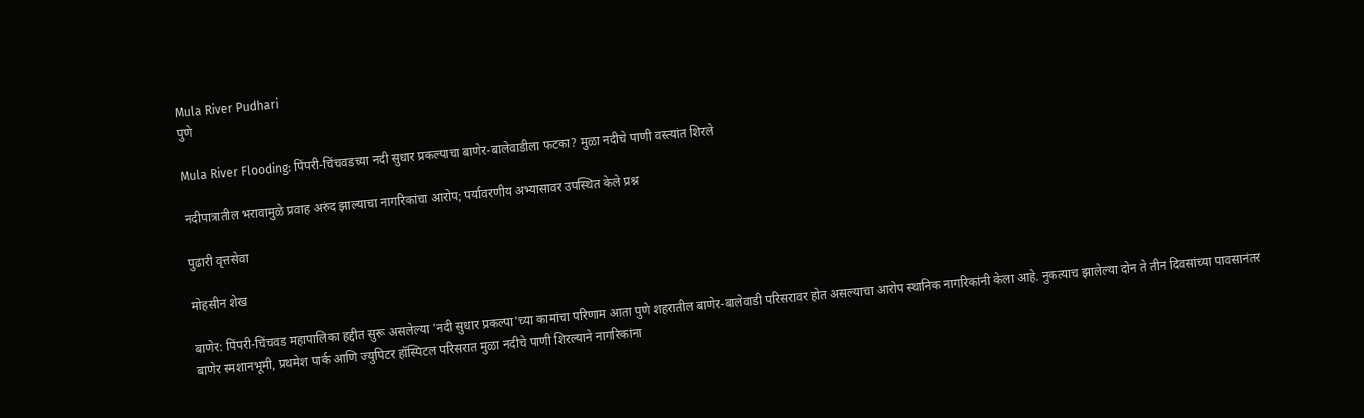Mula River Pudhari
पुणे

Mula River Flooding: पिंपरी-चिंचवडच्या नदी सुधार प्रकल्पाचा बाणेर-बालेवाडीला फटका? मुळा नदीचे पाणी वस्त्यांत शिरले

नदीपात्रातील भरावामुळे प्रवाह अरुंद झाल्याचा नागरिकांचा आरोप; पर्यावरणीय अभ्यासावर उपस्थित केले प्रश्न

पुढारी वृत्तसेवा

मोहसीन शेख

बाणेर: पिंपरी-चिंचवड महापालिका हद्दीत सुरू असलेल्या 'नदी सुधार प्रकल्पा'च्या कामांचा परिणाम आता पुणे शहरातील बाणेर-बालेवाडी परिसरावर होत असल्याचा आरोप स्थानिक नागरिकांनी केला आहे. नुकत्याच झालेल्या दोन ते तीन दिवसांच्या पावसानंतर बाणेर स्मशानभूमी, प्रथमेश पार्क आणि ज्युपिटर हॉस्पिटल परिसरात मुळा नदीचे पाणी शिरल्याने नागरिकांना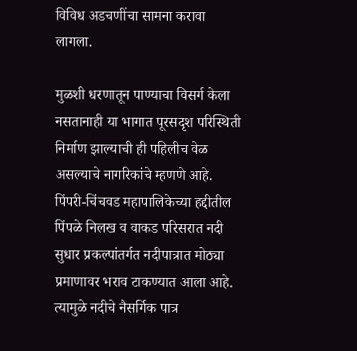विविध अडचणींचा सामना करावा लागला.

मुळशी धरणातून पाण्याचा विसर्ग केला नसतानाही या भागात पूरसदृश परिस्थिती निर्माण झाल्याची ही पहिलीच वेळ असल्याचे नागरिकांचे म्हणणे आहे. पिंपरी-चिंचवड महापालिकेच्या हद्दीतील पिंपळे निलख व वाकड परिसरात नदी सुधार प्रकल्पांतर्गत नदीपात्रात मोठ्या प्रमाणावर भराव टाकण्यात आला आहे. त्यामुळे नदीचे नैसर्गिक पात्र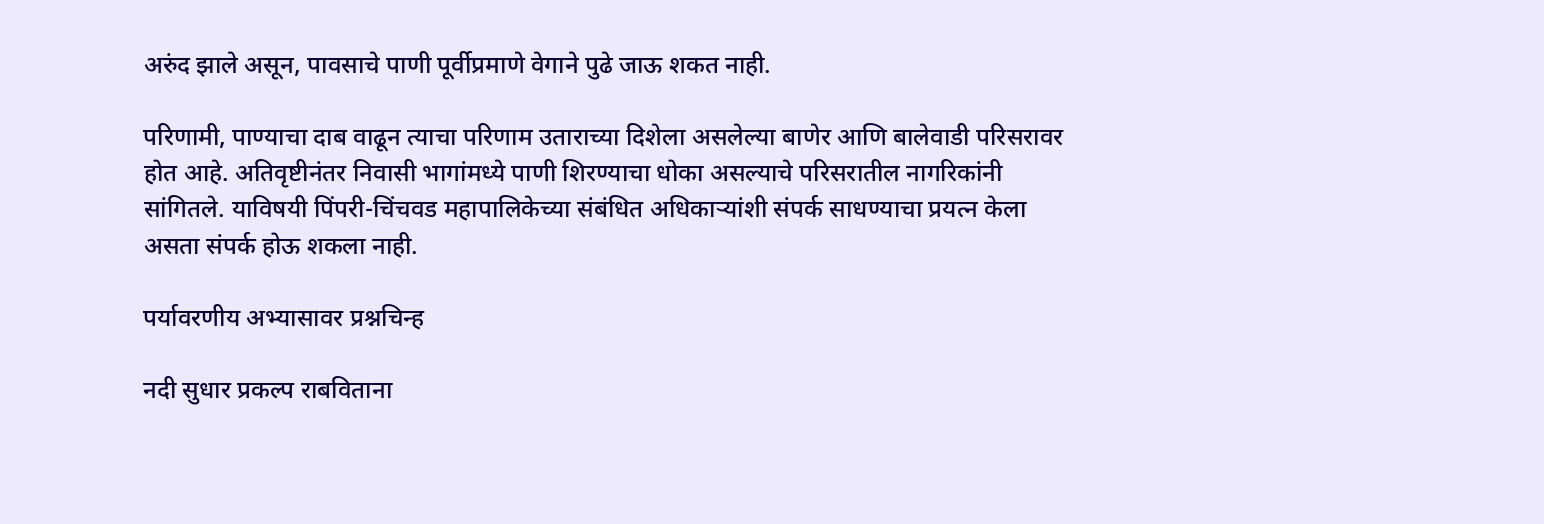अरुंद झाले असून, पावसाचे पाणी पूर्वीप्रमाणे वेगाने पुढे जाऊ शकत नाही.

परिणामी, पाण्याचा दाब वाढून त्याचा परिणाम उताराच्या दिशेला असलेल्या बाणेर आणि बालेवाडी परिसरावर होत आहे. अतिवृष्टीनंतर निवासी भागांमध्ये पाणी शिरण्याचा धोका असल्याचे परिसरातील नागरिकांनी सांगितले. याविषयी पिंपरी-चिंचवड महापालिकेच्या संबंधित अधिकाऱ्यांशी संपर्क साधण्याचा प्रयत्न केला असता संपर्क होऊ शकला नाही.

पर्यावरणीय अभ्यासावर प्रश्नचिन्ह

नदी सुधार प्रकल्प राबविताना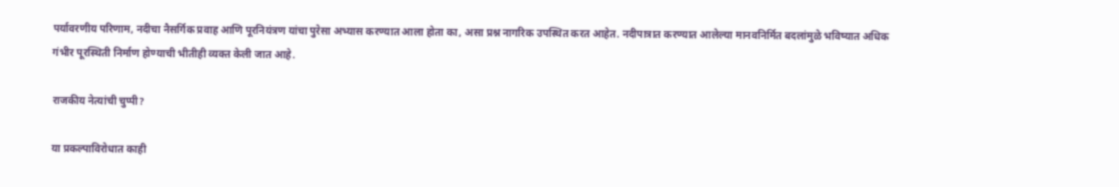पर्यावरणीय परिणाम, नदीचा नैसर्गिक प्रवाह आणि पूरनियंत्रण यांचा पुरेसा अभ्यास करण्यात आला होता का, असा प्रश्न नागरिक उपस्थित करत आहेत. नदीपात्रात करण्यात आलेल्या मानवनिर्मित बदलांमुळे भविष्यात अधिक गंभीर पूरस्थिती निर्माण होण्याची भीतीही व्यक्त केली जात आहे.

राजकीय नेत्यांची चुप्पी?

या प्रकल्पाविरोधात काही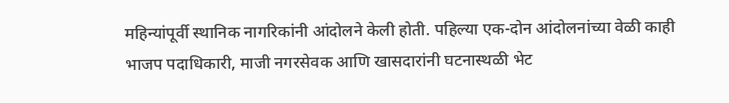महिन्यांपूर्वी स्थानिक नागरिकांनी आंदोलने केली होती. पहिल्या एक-दोन आंदोलनांच्या वेळी काही भाजप पदाधिकारी, माजी नगरसेवक आणि खासदारांनी घटनास्थळी भेट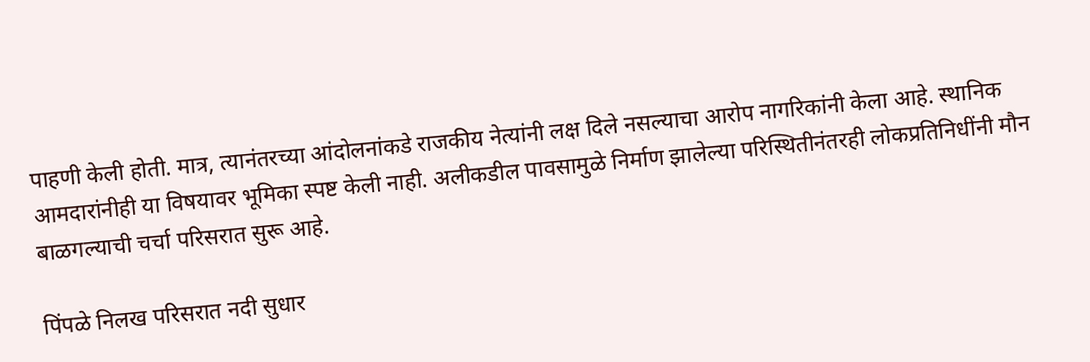पाहणी केली होती. मात्र, त्यानंतरच्या आंदोलनांकडे राजकीय नेत्यांनी लक्ष दिले नसल्याचा आरोप नागरिकांनी केला आहे. स्थानिक आमदारांनीही या विषयावर भूमिका स्पष्ट केली नाही. अलीकडील पावसामुळे निर्माण झालेल्या परिस्थितीनंतरही लोकप्रतिनिधींनी मौन बाळगल्याची चर्चा परिसरात सुरू आहे.

पिंपळे निलख परिसरात नदी सुधार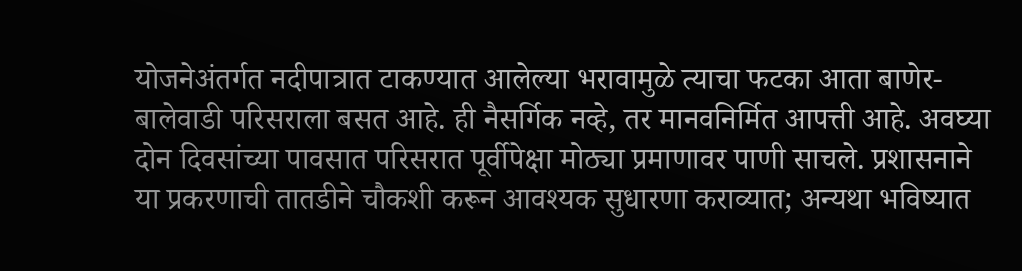योजनेअंतर्गत नदीपात्रात टाकण्यात आलेल्या भरावामुळे त्याचा फटका आता बाणेर-बालेवाडी परिसराला बसत आहे. ही नैसर्गिक नव्हे, तर मानवनिर्मित आपत्ती आहे. अवघ्या दोन दिवसांच्या पावसात परिसरात पूर्वीपेक्षा मोठ्या प्रमाणावर पाणी साचले. प्रशासनाने या प्रकरणाची तातडीने चौकशी करून आवश्यक सुधारणा कराव्यात; अन्यथा भविष्यात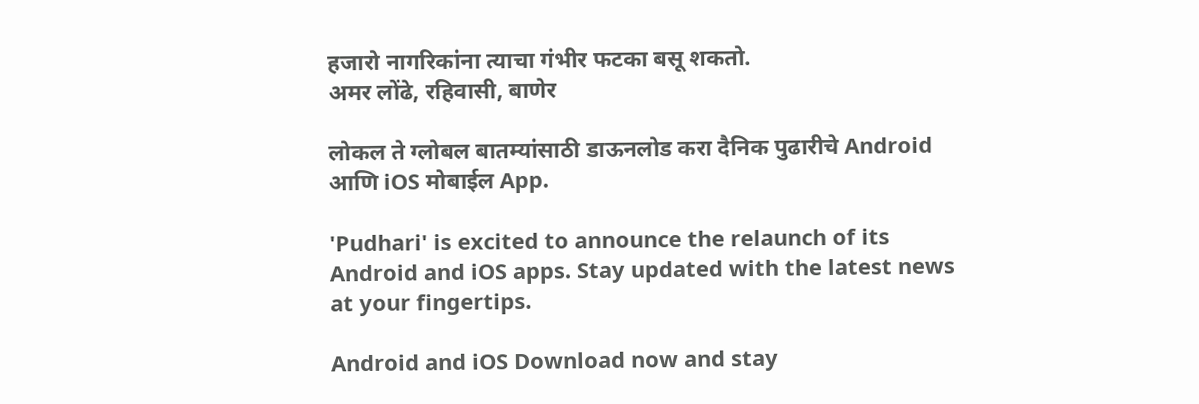हजारो नागरिकांना त्याचा गंभीर फटका बसू शकतो.
अमर लोंढे, रहिवासी, बाणेर

लोकल ते ग्लोबल बातम्यांसाठी डाऊनलोड करा दैनिक पुढारीचे Android आणि iOS मोबाईल App.

'Pudhari' is excited to announce the relaunch of its Android and iOS apps. Stay updated with the latest news at your fingertips.

Android and iOS Download now and stay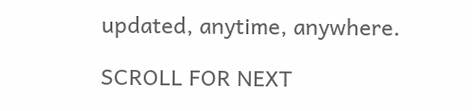updated, anytime, anywhere.

SCROLL FOR NEXT